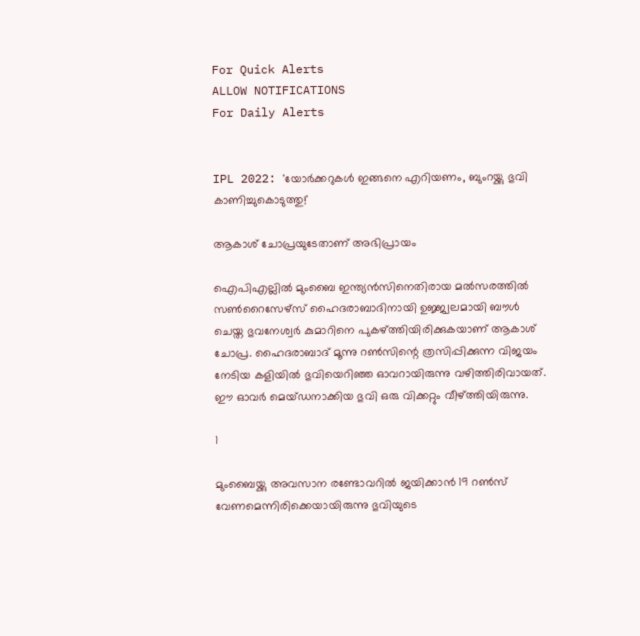For Quick Alerts
ALLOW NOTIFICATIONS
For Daily Alerts


IPL 2022: 'യോര്‍ക്കറുകള്‍ ഇങ്ങനെ എറിയണം, ബുംറയ്ക്കു ഭുവി കാണിച്ചുകൊടുത്തു!'

ആകാശ് ചോപ്രയുടേതാണ് അഭിപ്രായം

ഐപിഎല്ലില്‍ മുംബൈ ഇന്ത്യന്‍സിനെതിരായ മല്‍സരത്തില്‍ സണ്‍റൈസേഴ്‌സ് ഹൈദരാബാദിനായി ഉജ്ജ്വലമായി ബൗള്‍ ചെയ്ത ഭുവനേശ്വര്‍ കുമാറിനെ പുകഴ്ത്തിയിരിക്കുകയാണ് ആകാശ് ചോപ്ര. ഹൈദരാബാദ് മൂന്നു റണ്‍സിന്റെ ത്രസിപ്പിക്കുന്ന വിജയം നേടിയ കളിയില്‍ ഭുവിയെറിഞ്ഞ ഓവറായിരുന്നു വഴിത്തിരിവായത്. ഈ ഓവര്‍ മെയ്ഡനാക്കിയ ഭുവി ഒരു വിക്കറ്റും വീഴ്ത്തിയിരുന്നു.

1

മുംബൈയ്ക്കു അവസാന രണ്ടോവറില്‍ ജയിക്കാന്‍ 19 റണ്‍സ് വേണമെന്നിരിക്കെയായിരുന്നു ഭുവിയുടെ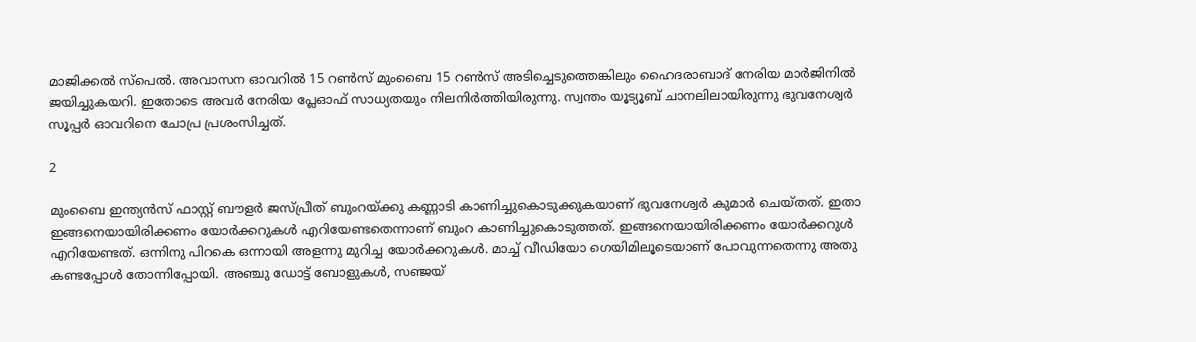മാജിക്കല്‍ സ്‌പെല്‍. അവാസന ഓവറില്‍ 15 റണ്‍സ് മുംബൈ 15 റണ്‍സ് അടിച്ചെടുത്തെങ്കിലും ഹൈദരാബാദ് നേരിയ മാര്‍ജിനില്‍ ജയിച്ചുകയറി. ഇതോടെ അവര്‍ നേരിയ പ്ലേഓഫ് സാധ്യതയും നിലനിര്‍ത്തിയിരുന്നു. സ്വന്തം യൂട്യൂബ് ചാനലിലായിരുന്നു ഭുവനേശ്വര്‍ സൂപ്പര്‍ ഓവറിനെ ചോപ്ര പ്രശംസിച്ചത്.

2

മുംബൈ ഇന്ത്യന്‍സ് ഫാസ്റ്റ് ബൗളര്‍ ജസ്പ്രീത് ബുംറയ്ക്കു കണ്ണാടി കാണിച്ചുകൊടുക്കുകയാണ് ഭുവനേശ്വര്‍ കുമാര്‍ ചെയ്തത്. ഇതാ ഇങ്ങനെയായിരിക്കണം യോര്‍ക്കറുകള്‍ എറിയേണ്ടതെന്നാണ് ബുംറ കാണിച്ചുകൊടുത്തത്. ഇങ്ങനെയായിരിക്കണം യോര്‍ക്കറുള്‍ എറിയേണ്ടത്. ഒന്നിനു പിറകെ ഒന്നായി അളന്നു മുറിച്ച യോര്‍ക്കറുകള്‍. മാച്ച് വീഡിയോ ഗെയിമിലൂടെയാണ് പോവുന്നതെന്നു അതു കണ്ടപ്പോള്‍ തോന്നിപ്പോയി. അഞ്ചു ഡോട്ട് ബോളുകള്‍, സഞ്ജയ്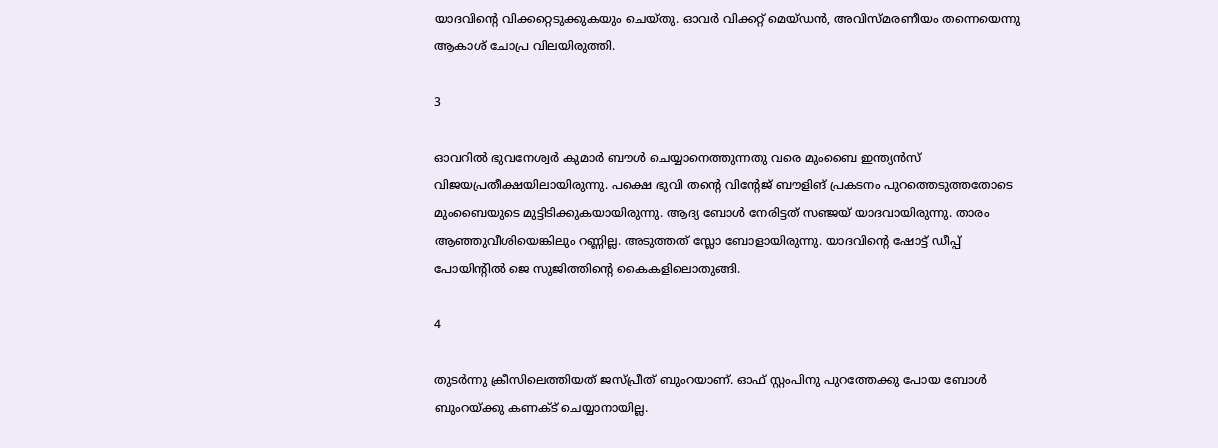യാദവിന്റെ വിക്കറ്റെടുക്കുകയും ചെയ്തു. ഓവര്‍ വിക്കറ്റ് മെയ്ഡന്‍, അവിസ്മരണീയം തന്നെയെന്നു ആകാശ് ചോപ്ര വിലയിരുത്തി.

3

ഓവറില്‍ ഭുവനേശ്വര്‍ കുമാര്‍ ബൗള്‍ ചെയ്യാനെത്തുന്നതു വരെ മുംബൈ ഇന്ത്യന്‍സ് വിജയപ്രതീക്ഷയിലായിരുന്നു. പക്ഷെ ഭുവി തന്റെ വിന്റേജ് ബൗളിങ് പ്രകടനം പുറത്തെടുത്തതോടെ മുംബൈയുടെ മുട്ടിടിക്കുകയായിരുന്നു. ആദ്യ ബോള്‍ നേരിട്ടത് സഞ്ജയ് യാദവായിരുന്നു. താരം ആഞ്ഞുവീശിയെങ്കിലും റണ്ണില്ല. അടുത്തത് സ്ലോ ബോളായിരുന്നു. യാദവിന്റെ ഷോട്ട് ഡീപ്പ് പോയിന്റില്‍ ജെ സുജിത്തിന്റെ കൈകളിലൊതുങ്ങി.

4

തുടര്‍ന്നു ക്രീസിലെത്തിയത് ജസ്പ്രീത് ബുംറയാണ്. ഓഫ് സ്റ്റംപിനു പുറത്തേക്കു പോയ ബോള്‍ ബുംറയ്ക്കു കണക്ട് ചെയ്യാനായില്ല.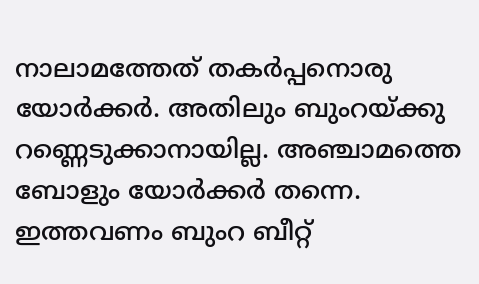നാലാമത്തേത് തകര്‍പ്പനൊരു യോര്‍ക്കര്‍. അതിലും ബുംറയ്ക്കു റണ്ണെടുക്കാനായില്ല. അഞ്ചാമത്തെ ബോളും യോര്‍ക്കര്‍ തന്നെ. ഇത്തവണം ബുംറ ബീറ്റ്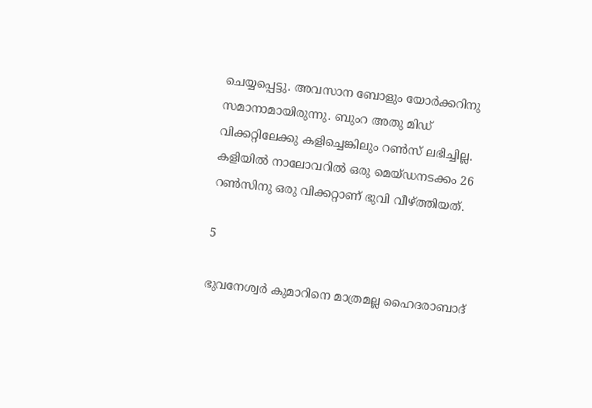ചെയ്യപ്പെട്ടു. അവസാന ബോളും യോര്‍ക്കറിനു സമാനാമായിരുന്നു. ബുംറ അതു മിഡ് വിക്കറ്റിലേക്കു കളിച്ചെങ്കിലും റണ്‍സ് ലഭിച്ചില്ല. കളിയില്‍ നാലോവറില്‍ ഒരു മെയ്ഡനടക്കം 26 റണ്‍സിനു ഒരു വിക്കറ്റാണ് ഭുവി വീഴ്ത്തിയത്.

5

ഭുവനേശ്വര്‍ കുമാറിനെ മാത്രമല്ല ഹൈദരാബാദ്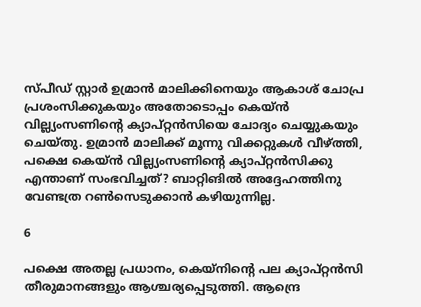സ്പീഡ് സ്റ്റാര്‍ ഉമ്രാന്‍ മാലിക്കിനെയും ആകാശ് ചോപ്ര പ്രശംസിക്കുകയും അതോടൊപ്പം കെയ്ന്‍ വില്ല്യംസണിന്റെ ക്യാപ്റ്റന്‍സിയെ ചോദ്യം ചെയ്യുകയും ചെയ്തു. ഉമ്രാന്‍ മാലിക്ക് മൂന്നു വിക്കറ്റുകള്‍ വീഴ്ത്തി, പക്ഷെ കെയ്ന്‍ വില്ല്യംസണിന്റെ ക്യാപ്റ്റന്‍സിക്കു എന്താണ് സംഭവിച്ചത്? ബാറ്റിങില്‍ അദ്ദേഹത്തിനു വേണ്ടത്ര റണ്‍സെടുക്കാന്‍ കഴിയുന്നില്ല.

6

പക്ഷെ അതല്ല പ്രധാനം, കെയ്‌നിന്റെ പല ക്യാപ്റ്റന്‍സി തീരുമാനങ്ങളും ആശ്ചര്യപ്പെടുത്തി. ആന്ദ്രെ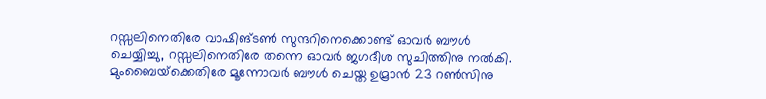റസ്സലിനെതിരേ വാഷിങ്ടണ്‍ സുന്ദറിനെക്കൊണ്ട് ഓവര്‍ ബൗള്‍ ചെയ്യിച്ചു, റസ്സലിനെതിരേ തന്നെ ഓവര്‍ ജഗദീശ സുചിത്തിനു നല്‍കി. മുംബൈയ്‌ക്കെതിരേ മൂന്നോവര്‍ ബൗള്‍ ചെയ്ത ഉമ്രാന്‍ 23 റണ്‍സിനു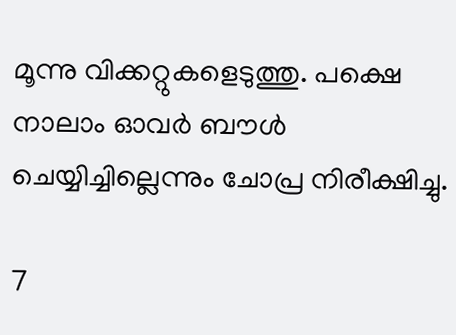മൂന്നു വിക്കറ്റുകളെടുത്തു. പക്ഷെ നാലാം ഓവര്‍ ബൗള്‍ ചെയ്യിച്ചില്ലെന്നും ചോപ്ര നിരീക്ഷിച്ചു.

7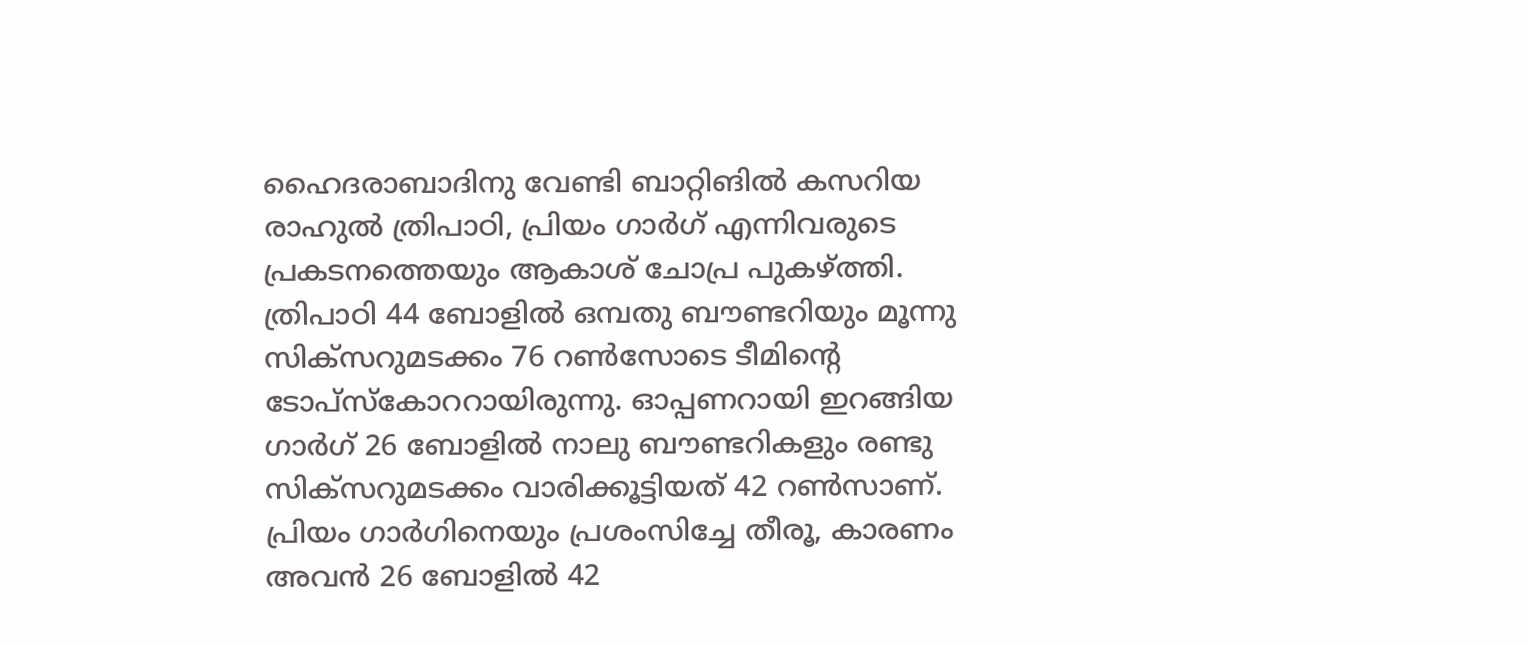ഹൈദരാബാദിനു വേണ്ടി ബാറ്റിങില്‍ കസറിയ രാഹുല്‍ ത്രിപാഠി, പ്രിയം ഗാര്‍ഗ് എന്നിവരുടെ പ്രകടനത്തെയും ആകാശ് ചോപ്ര പുകഴ്ത്തി. ത്രിപാഠി 44 ബോളില്‍ ഒമ്പതു ബൗണ്ടറിയും മൂന്നു സിക്‌സറുമടക്കം 76 റണ്‍സോടെ ടീമിന്റെ ടോപ്‌സ്‌കോററായിരുന്നു. ഓപ്പണറായി ഇറങ്ങിയ ഗാര്‍ഗ് 26 ബോളില്‍ നാലു ബൗണ്ടറികളും രണ്ടു സിക്‌സറുമടക്കം വാരിക്കൂട്ടിയത് 42 റണ്‍സാണ്.
പ്രിയം ഗാര്‍ഗിനെയും പ്രശംസിച്ചേ തീരൂ, കാരണം അവന്‍ 26 ബോളില്‍ 42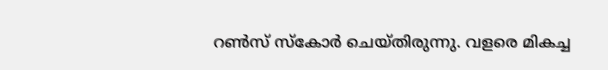റണ്‍സ് സ്‌കോര്‍ ചെയ്തിരുന്നു. വളരെ മികച്ച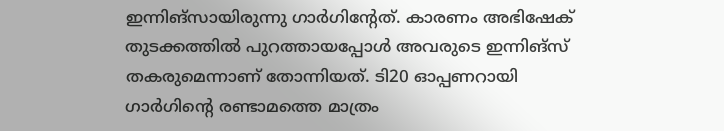ഇന്നിങ്‌സായിരുന്നു ഗാര്‍ഗിന്റേത്. കാരണം അഭിഷേക് തുടക്കത്തില്‍ പുറത്തായപ്പോള്‍ അവരുടെ ഇന്നിങ്‌സ് തകരുമെന്നാണ് തോന്നിയത്. ടി20 ഓപ്പണറായി ഗാര്‍ഗിന്റെ രണ്ടാമത്തെ മാത്രം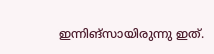ഇന്നിങ്‌സായിരുന്നു ഇത്.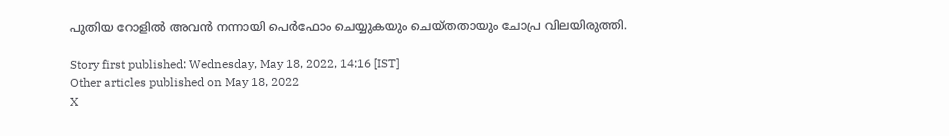പുതിയ റോളില്‍ അവന്‍ നന്നായി പെര്‍ഫോം ചെയ്യുകയും ചെയ്തതായും ചോപ്ര വിലയിരുത്തി.

Story first published: Wednesday, May 18, 2022, 14:16 [IST]
Other articles published on May 18, 2022
X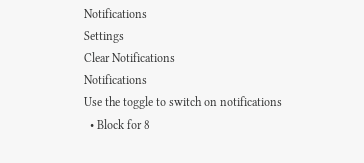Notifications
Settings
Clear Notifications
Notifications
Use the toggle to switch on notifications
  • Block for 8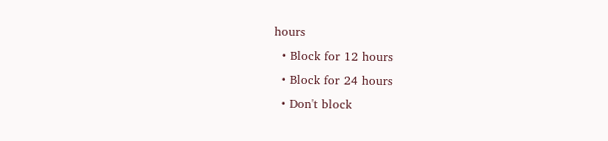hours
  • Block for 12 hours
  • Block for 24 hours
  • Don't block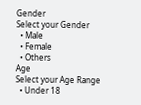Gender
Select your Gender
  • Male
  • Female
  • Others
Age
Select your Age Range
  • Under 18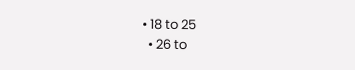• 18 to 25
  • 26 to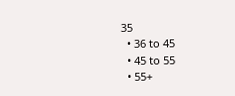35
  • 36 to 45
  • 45 to 55
  • 55+